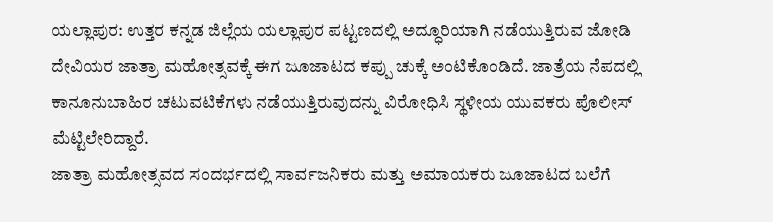ಯಲ್ಲಾಪುರ: ಉತ್ತರ ಕನ್ನಡ ಜಿಲ್ಲೆಯ ಯಲ್ಲಾಪುರ ಪಟ್ಟಣದಲ್ಲಿ ಅದ್ಧೂರಿಯಾಗಿ ನಡೆಯುತ್ತಿರುವ ಜೋಡಿ ದೇವಿಯರ ಜಾತ್ರಾ ಮಹೋತ್ಸವಕ್ಕೆ ಈಗ ಜೂಜಾಟದ ಕಪ್ಪು ಚುಕ್ಕೆ ಅಂಟಿಕೊಂಡಿದೆ. ಜಾತ್ರೆಯ ನೆಪದಲ್ಲಿ ಕಾನೂನುಬಾಹಿರ ಚಟುವಟಿಕೆಗಳು ನಡೆಯುತ್ತಿರುವುದನ್ನು ವಿರೋಧಿಸಿ ಸ್ಥಳೀಯ ಯುವಕರು ಪೊಲೀಸ್ ಮೆಟ್ಟಿಲೇರಿದ್ದಾರೆ.
ಜಾತ್ರಾ ಮಹೋತ್ಸವದ ಸಂದರ್ಭದಲ್ಲಿ ಸಾರ್ವಜನಿಕರು ಮತ್ತು ಅಮಾಯಕರು ಜೂಜಾಟದ ಬಲೆಗೆ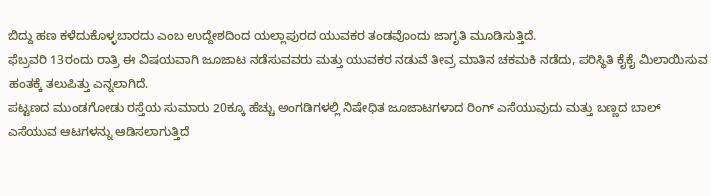ಬಿದ್ದು ಹಣ ಕಳೆದುಕೊಳ್ಳಬಾರದು ಎಂಬ ಉದ್ದೇಶದಿಂದ ಯಲ್ಲಾಪುರದ ಯುವಕರ ತಂಡವೊಂದು ಜಾಗೃತಿ ಮೂಡಿಸುತ್ತಿದೆ.
ಫೆಬ್ರವರಿ 13ರಂದು ರಾತ್ರಿ ಈ ವಿಷಯವಾಗಿ ಜೂಜಾಟ ನಡೆಸುವವರು ಮತ್ತು ಯುವಕರ ನಡುವೆ ತೀವ್ರ ಮಾತಿನ ಚಕಮಕಿ ನಡೆದು, ಪರಿಸ್ಥಿತಿ ಕೈಕೈ ಮಿಲಾಯಿಸುವ ಹಂತಕ್ಕೆ ತಲುಪಿತ್ತು ಎನ್ನಲಾಗಿದೆ.
ಪಟ್ಟಣದ ಮುಂಡಗೋಡು ರಸ್ತೆಯ ಸುಮಾರು 20ಕ್ಕೂ ಹೆಚ್ಚು ಅಂಗಡಿಗಳಲ್ಲಿ ನಿಷೇಧಿತ ಜೂಜಾಟಗಳಾದ ರಿಂಗ್ ಎಸೆಯುವುದು ಮತ್ತು ಬಣ್ಣದ ಬಾಲ್ ಎಸೆಯುವ ಆಟಗಳನ್ನು ಆಡಿಸಲಾಗುತ್ತಿದೆ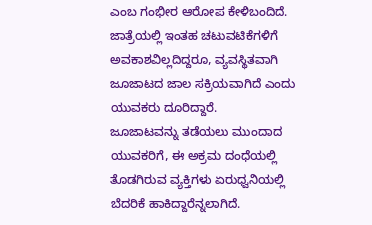ಎಂಬ ಗಂಭೀರ ಆರೋಪ ಕೇಳಿಬಂದಿದೆ. ಜಾತ್ರೆಯಲ್ಲಿ ಇಂತಹ ಚಟುವಟಿಕೆಗಳಿಗೆ ಅವಕಾಶವಿಲ್ಲದಿದ್ದರೂ, ವ್ಯವಸ್ಥಿತವಾಗಿ ಜೂಜಾಟದ ಜಾಲ ಸಕ್ರಿಯವಾಗಿದೆ ಎಂದು ಯುವಕರು ದೂರಿದ್ದಾರೆ.
ಜೂಜಾಟವನ್ನು ತಡೆಯಲು ಮುಂದಾದ ಯುವಕರಿಗೆ, ಈ ಅಕ್ರಮ ದಂಧೆಯಲ್ಲಿ ತೊಡಗಿರುವ ವ್ಯಕ್ತಿಗಳು ಏರುಧ್ವನಿಯಲ್ಲಿ ಬೆದರಿಕೆ ಹಾಕಿದ್ದಾರೆನ್ನಲಾಗಿದೆ.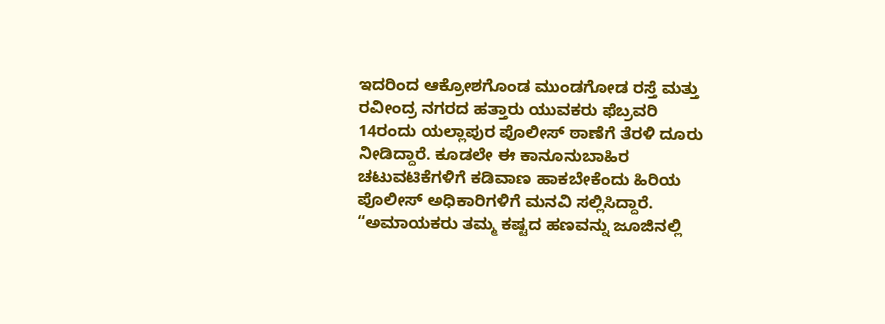ಇದರಿಂದ ಆಕ್ರೋಶಗೊಂಡ ಮುಂಡಗೋಡ ರಸ್ತೆ ಮತ್ತು ರವೀಂದ್ರ ನಗರದ ಹತ್ತಾರು ಯುವಕರು ಫೆಬ್ರವರಿ 14ರಂದು ಯಲ್ಲಾಪುರ ಪೊಲೀಸ್ ಠಾಣೆಗೆ ತೆರಳಿ ದೂರು ನೀಡಿದ್ದಾರೆ. ಕೂಡಲೇ ಈ ಕಾನೂನುಬಾಹಿರ ಚಟುವಟಿಕೆಗಳಿಗೆ ಕಡಿವಾಣ ಹಾಕಬೇಕೆಂದು ಹಿರಿಯ ಪೊಲೀಸ್ ಅಧಿಕಾರಿಗಳಿಗೆ ಮನವಿ ಸಲ್ಲಿಸಿದ್ದಾರೆ.
“ಅಮಾಯಕರು ತಮ್ಮ ಕಷ್ಟದ ಹಣವನ್ನು ಜೂಜಿನಲ್ಲಿ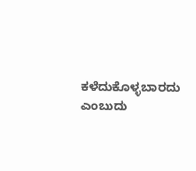ಕಳೆದುಕೊಳ್ಳಬಾರದು ಎಂಬುದು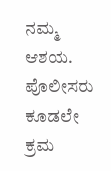ನಮ್ಮ ಆಶಯ. ಪೊಲೀಸರು ಕೂಡಲೇ ಕ್ರಮ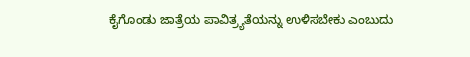ಕೈಗೊಂಡು ಜಾತ್ರೆಯ ಪಾವಿತ್ರ್ಯತೆಯನ್ನು ಉಳಿಸಬೇಕು ಎಂಬುದು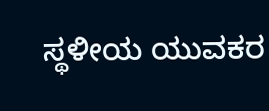ಸ್ಥಳೀಯ ಯುವಕರ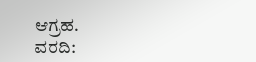ಆಗ್ರಹ.
ವರದಿ: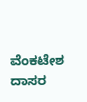ವೆಂಕಟೇಶ ದಾಸರ